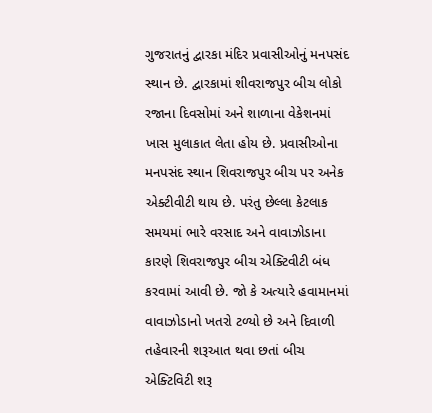ગુજરાતનું દ્વારકા મંદિર પ્રવાસીઓનું મનપસંદ સ્થાન છે. દ્વારકામાં શીવરાજપુર બીચ લોકો રજાના દિવસોમાં અને શાળાના વેકેશનમાં ખાસ મુલાકાત લેતા હોય છે. પ્રવાસીઓના મનપસંદ સ્થાન શિવરાજપુર બીચ પર અનેક એક્ટીવીટી થાય છે. પરંતુ છેલ્લા કેટલાક સમયમાં ભારે વરસાદ અને વાવાઝોડાના કારણે શિવરાજપુર બીચ એક્ટિવીટી બંધ કરવામાં આવી છે. જો કે અત્યારે હવામાનમાં વાવાઝોડાનો ખતરો ટળ્યો છે અને દિવાળી તહેવારની શરૂઆત થવા છતાં બીચ એક્ટિવિટી શરૂ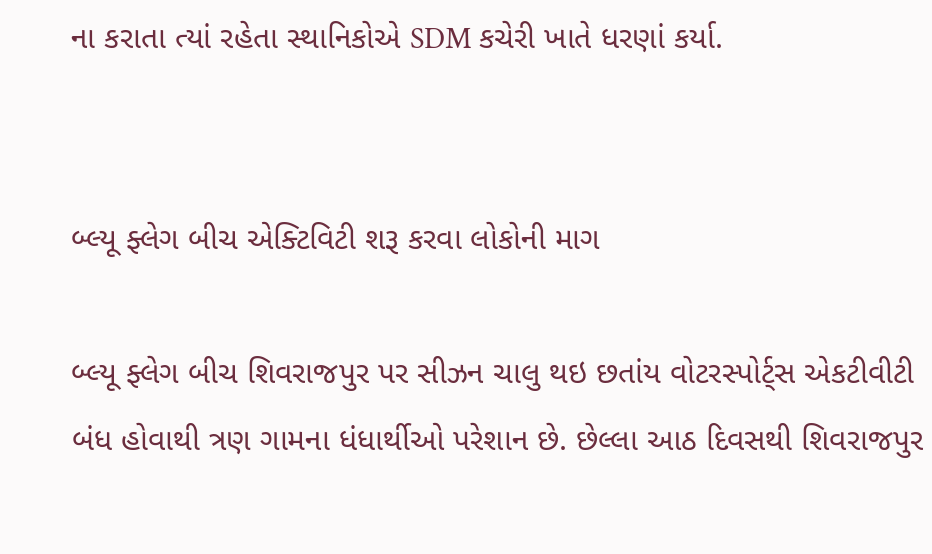ના કરાતા ત્યાં રહેતા સ્થાનિકોએ SDM કચેરી ખાતે ધરણાં કર્યા.


બ્લ્યૂ ફ્લેગ બીચ એક્ટિવિટી શરૂ કરવા લોકોની માગ

બ્લ્યૂ ફ્લેગ બીચ શિવરાજપુર પર સીઝન ચાલુ થઇ છતાંય વોટરસ્પોર્ટ્સ એકટીવીટી બંધ હોવાથી ત્રણ ગામના ધંધાર્થીઓ પરેશાન છે. છેલ્લા આઠ દિવસથી શિવરાજપુર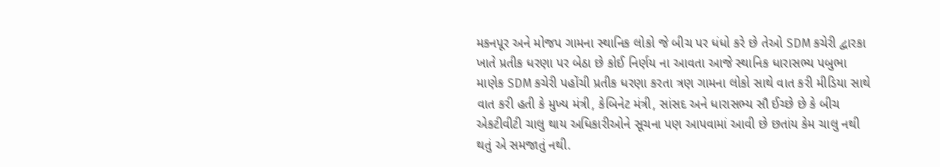મકનપૂર અને મોજપ ગામના સ્થાનિક લોકો જે બીચ પર ધંધો કરે છે તેઓ SDM કચેરી દ્વારકા ખાતે પ્રતીક ધરણા પર બેઠા છે કોઈ નિર્ણય ના આવતા આજે સ્થાનિક ધારાસભ્ય પબુભા માણેક SDM કચેરી પહોંચી પ્રતીક ધરણા કરતા ત્રણ ગામના લોકો સાથે વાત કરી મીડિયા સાથે વાત કરી હતી કે મુખ્ય મંત્રી, કેબિનેટ મંત્રી, સાંસદ અને ધારાસભ્ય સૌ ઈચ્છે છે કે બીચ એકટીવીટી ચાલુ થાય અધિકારીઓને સૂચના પણ આપવામાં આવી છે છતાંય કેમ ચાલુ નથી થતું એ સમજાતું નથી.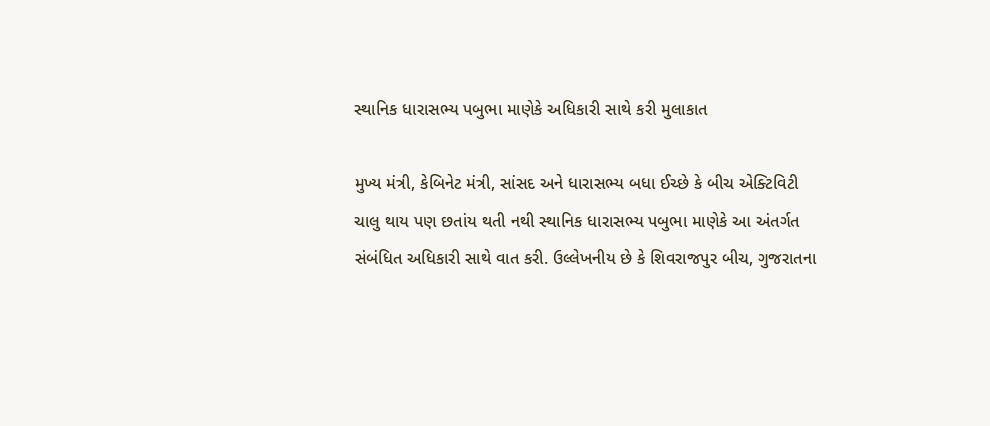સ્થાનિક ધારાસભ્ય પબુભા માણેકે અધિકારી સાથે કરી મુલાકાત

મુખ્ય મંત્રી, કેબિનેટ મંત્રી, સાંસદ અને ધારાસભ્ય બધા ઈચ્છે કે બીચ એક્ટિવિટી ચાલુ થાય પણ છતાંય થતી નથી સ્થાનિક ધારાસભ્ય પબુભા માણેકે આ અંતર્ગત સંબંધિત અધિકારી સાથે વાત કરી. ઉલ્લેખનીય છે કે શિવરાજપુર બીચ, ગુજરાતના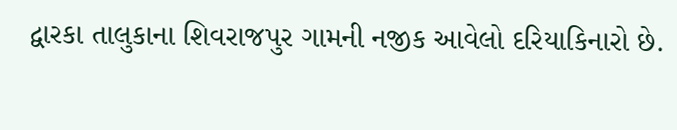દ્વારકા તાલુકાના શિવરાજપુર ગામની નજીક આવેલો દરિયાકિનારો છે.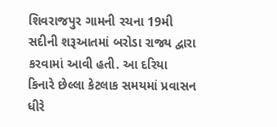શિવરાજપુર ગામની રચના 19મી સદીની શરૂઆતમાં બરોડા રાજ્ય દ્વારા કરવામાં આવી હતી. આ દરિયા કિનારે છેલ્લા કેટલાક સમયમાં પ્રવાસન ધીરે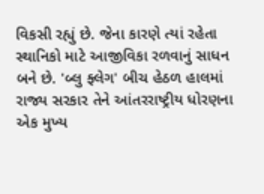વિકસી રહ્યું છે. જેના કારણે ત્યાં રહેતા સ્થાનિકો માટે આજીવિકા રળવાનું સાધન બને છે. 'બ્લુ ફ્લેગ' બીચ હેઠળ હાલમાં રાજ્ય સરકાર તેને આંતરરાષ્ટ્રીય ધોરણના એક મુખ્ય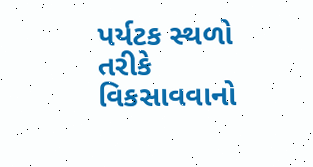પર્યટક સ્થળો તરીકે વિકસાવવાનો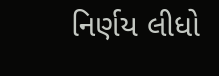નિર્ણય લીધો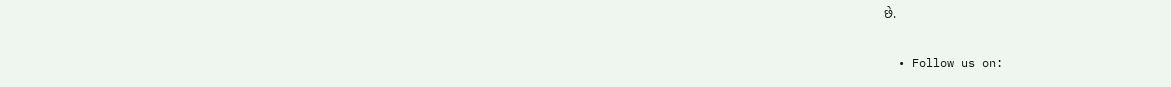છે.

  • Follow us on: